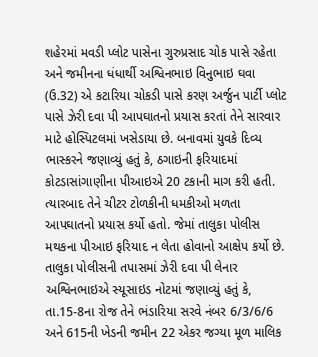શહેરમાં મવડી પ્લોટ પાસેના ગુરુપ્રસાદ ચોક પાસે રહેતા અને જમીનના ધંધાર્થી અશ્વિનભાઇ વિનુભાઇ ઘવા (ઉ.32) એ કટારિયા ચોકડી પાસે કરણ અર્જુન પાર્ટી પ્લોટ પાસે ઝેરી દવા પી આપઘાતનો પ્રયાસ કરતાં તેને સારવાર માટે હોસ્પિટલમાં ખસેડાયા છે. બનાવમાં યુવકે દિવ્ય ભાસ્કરને જણાવ્યું હતું કે, ઠગાઇની ફરિયાદમાં કોટડાસાંગાણીના પીઆઇએ 20 ટકાની માગ કરી હતી. ત્યારબાદ તેને ચીટર ટોળકીની ધમકીઓ મળતા આપઘાતનો પ્રયાસ કર્યો હતો. જેમાં તાલુકા પોલીસ મથકના પીઆઇ ફરિયાદ ન લેતા હોવાનો આક્ષેપ કર્યો છે.
તાલુકા પોલીસની તપાસમાં ઝેરી દવા પી લેનાર અશ્વિનભાઇએ સ્યૂસાઇડ નોટમાં જણાવ્યું હતું કે, તા.15-8ના રોજ તેને ભંડારિયા સરવે નંબર 6/3/6/6 અને 615ની ખેડની જમીન 22 એકર જગ્યા મૂળ માલિક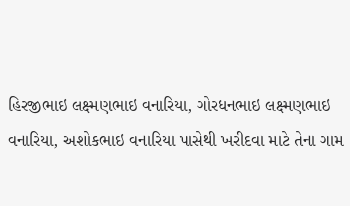હિરજીભાઇ લક્ષ્મણભાઇ વનારિયા, ગોરધનભાઇ લક્ષ્મણભાઇ વનારિયા, અશોકભાઇ વનારિયા પાસેથી ખરીદવા માટે તેના ગામ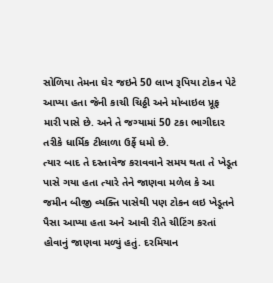સોળિયા તેમના ઘેર જઇને 50 લાખ રૂપિયા ટોકન પેટે આપ્યા હતા જેની કાચી ચિઠ્ઠી અને મોબાઇલ પ્રૂફ મારી પાસે છે. અને તે જગ્યામાં 50 ટકા ભાગીદાર તરીકે ધાર્મિક ટીલાળા ઉર્ફે ધમો છે.
ત્યાર બાદ તે દસ્તાવેજ કરાવવાને સમય થતા તે ખેડૂત પાસે ગયા હતા ત્યારે તેને જાણવા મળેલ કે આ જમીન બીજી વ્યક્તિ પાસેથી પણ ટોકન લઇ ખેડૂતને પૈસા આપ્યા હતા અને આવી રીતે ચીટિંગ કરતાં હોવાનું જાણવા મળ્યું હતું. દરમિયાન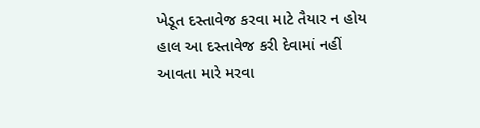ખેડૂત દસ્તાવેજ કરવા માટે તૈયાર ન હોય હાલ આ દસ્તાવેજ કરી દેવામાં નહીં આવતા મારે મરવા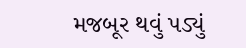મજબૂર થવું પડ્યું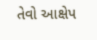તેવો આક્ષેપ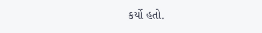કર્યો હતો.